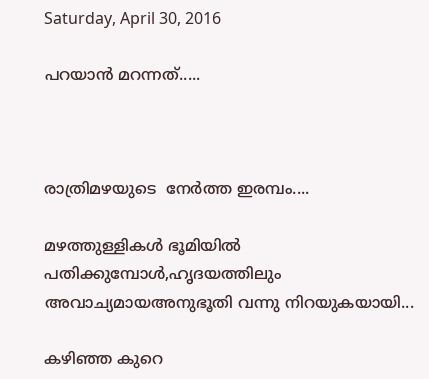Saturday, April 30, 2016

പറയാന്‍ മറന്നത്.....



രാത്രിമഴയുടെ  നേര്‍ത്ത ഇരമ്പം....

മഴത്തുള്ളികള്‍ ഭൂമിയില്‍ പതിക്കുമ്പോള്‍,ഹൃദയത്തിലും അവാച്യമായഅനുഭൂതി വന്നു നിറയുകയായി...

കഴിഞ്ഞ കുറെ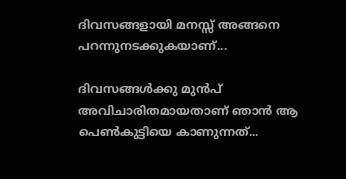ദിവസങ്ങളായി മനസ്സ് അങ്ങനെ പറന്നുനടക്കുകയാണ്...

ദിവസങ്ങള്‍ക്കു മുന്‍പ് അവിചാരിതമായതാണ് ഞാന്‍ ആ പെണ്‍കുട്ടിയെ കാണുന്നത്...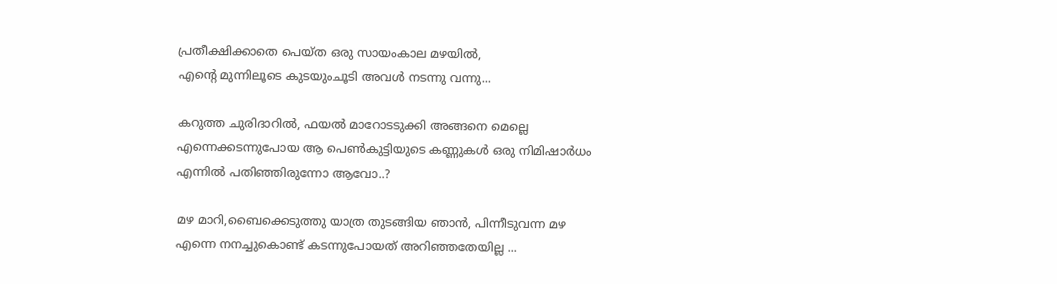പ്രതീക്ഷിക്കാതെ പെയ്ത ഒരു സായംകാല മഴയില്‍,
എന്‍റെ മുന്നിലൂടെ കുടയുംചൂടി അവള്‍ നടന്നു വന്നു...

കറുത്ത ചുരിദാറില്‍, ഫയല്‍ മാറോടടുക്കി അങ്ങനെ മെല്ലെ എന്നെക്കടന്നുപോയ ആ പെണ്‍കുട്ടിയുടെ കണ്ണുകള്‍ ഒരു നിമിഷാര്‍ധം എന്നില്‍ പതിഞ്ഞിരുന്നോ ആവോ..?

മഴ മാറി,ബൈക്കെടുത്തു യാത്ര തുടങ്ങിയ ഞാന്‍, പിന്നീടുവന്ന മഴ എന്നെ നനച്ചുകൊണ്ട് കടന്നുപോയത് അറിഞ്ഞതേയില്ല ...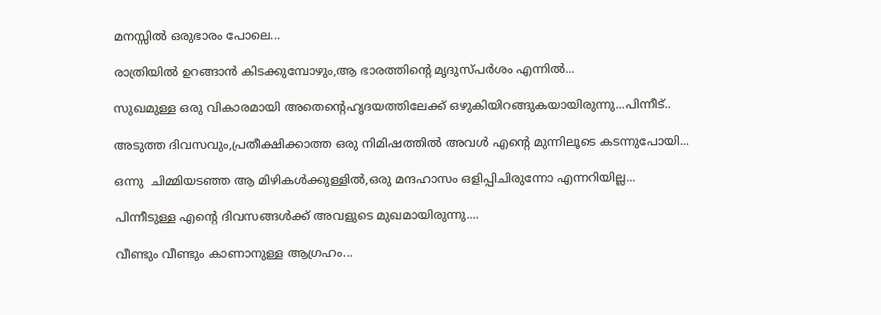മനസ്സില്‍ ഒരുഭാരം പോലെ...

രാത്രിയില്‍ ഉറങ്ങാന്‍ കിടക്കുമ്പോഴും,ആ ഭാരത്തിന്‍റെ മൃദുസ്പര്‍ശം എന്നില്‍...

സുഖമുള്ള ഒരു വികാരമായി അതെന്‍റെഹൃദയത്തിലേക്ക് ഒഴുകിയിറങ്ങുകയായിരുന്നു...പിന്നീട്..

അടുത്ത ദിവസവും,പ്രതീക്ഷിക്കാത്ത ഒരു നിമിഷത്തില്‍ അവള്‍ എന്‍റെ മുന്നിലൂടെ കടന്നുപോയി...

ഒന്നു  ചിമ്മിയടഞ്ഞ ആ മിഴികള്‍ക്കുള്ളില്‍,ഒരു മന്ദഹാസം ഒളിപ്പിചിരുന്നോ എന്നറിയില്ല...

പിന്നീടുള്ള എന്‍റെ ദിവസങ്ങള്‍ക്ക് അവളുടെ മുഖമായിരുന്നു....

വീണ്ടും വീണ്ടും കാണാനുള്ള ആഗ്രഹം...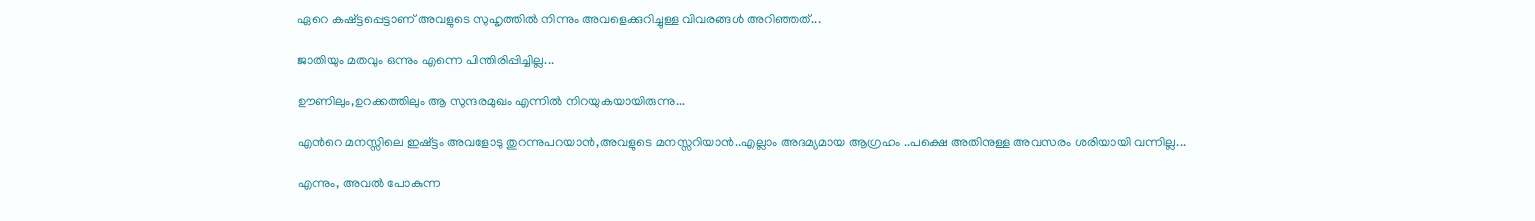ഏറെ കഷ്ട്ടപ്പെട്ടാണ് അവളുടെ സുഹൃത്തില്‍ നിന്നും അവളെക്കുറിച്ചുള്ള വിവരങ്ങള്‍ അറിഞ്ഞത്...

ജാതിയും മതവും ഒന്നും എന്നെ പിന്തിരിപ്പിച്ചില്ല...

ഊണിലും,ഉറക്കത്തിലും ആ സുന്ദരമുഖം എന്നില്‍ നിറയുകയായിരുന്നു...

എന്‍റെ മനസ്സിലെ ഇഷ്ട്ടം അവളോടു തുറന്നുപറയാന്‍,അവളുടെ മനസ്സറിയാന്‍..എല്ലാം അദമ്യമായ ആഗ്രഹം ..പക്ഷെ അതിനുള്ള അവസരം ശരിയായി വന്നില്ല...

എന്നും, അവല്‍ പോകുന്ന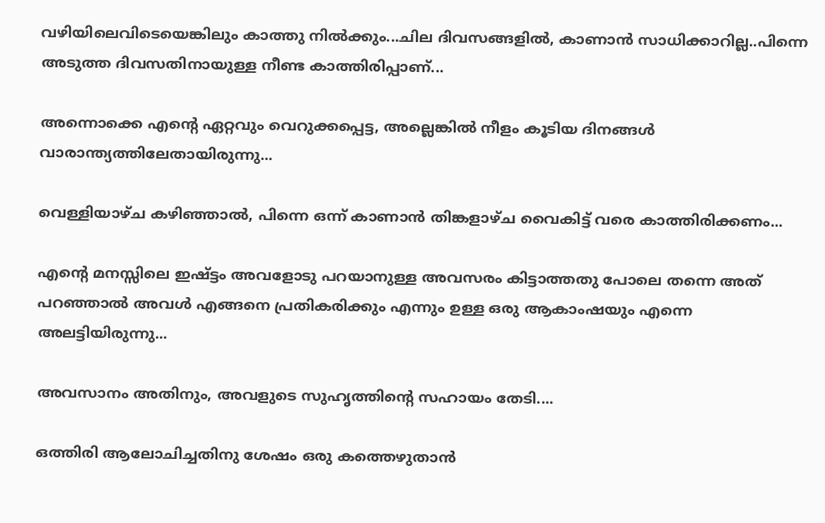വഴിയിലെവിടെയെങ്കിലും കാത്തു നില്‍ക്കും...ചില ദിവസങ്ങളില്‍, കാണാന്‍ സാധിക്കാറില്ല..പിന്നെ അടുത്ത ദിവസതിനായുള്ള നീണ്ട കാത്തിരിപ്പാണ്...

അന്നൊക്കെ എന്‍റെ ഏറ്റവും വെറുക്കപ്പെട്ട, അല്ലെങ്കില്‍ നീളം കൂടിയ ദിനങ്ങള്‍ വാരാന്ത്യത്തിലേതായിരുന്നു...

വെള്ളിയാഴ്ച കഴിഞ്ഞാല്‍, പിന്നെ ഒന്ന് കാണാന്‍ തിങ്കളാഴ്ച വൈകിട്ട് വരെ കാത്തിരിക്കണം...

എന്‍റെ മനസ്സിലെ ഇഷ്ട്ടം അവളോടു പറയാനുള്ള അവസരം കിട്ടാത്തതു പോലെ തന്നെ അത് പറഞ്ഞാല്‍ അവള്‍ എങ്ങനെ പ്രതികരിക്കും എന്നും ഉള്ള ഒരു ആകാംഷയും എന്നെ അലട്ടിയിരുന്നു...

അവസാനം അതിനും, അവളുടെ സുഹൃത്തിന്‍റെ സഹായം തേടി....

ഒത്തിരി ആലോചിച്ചതിനു ശേഷം ഒരു കത്തെഴുതാന്‍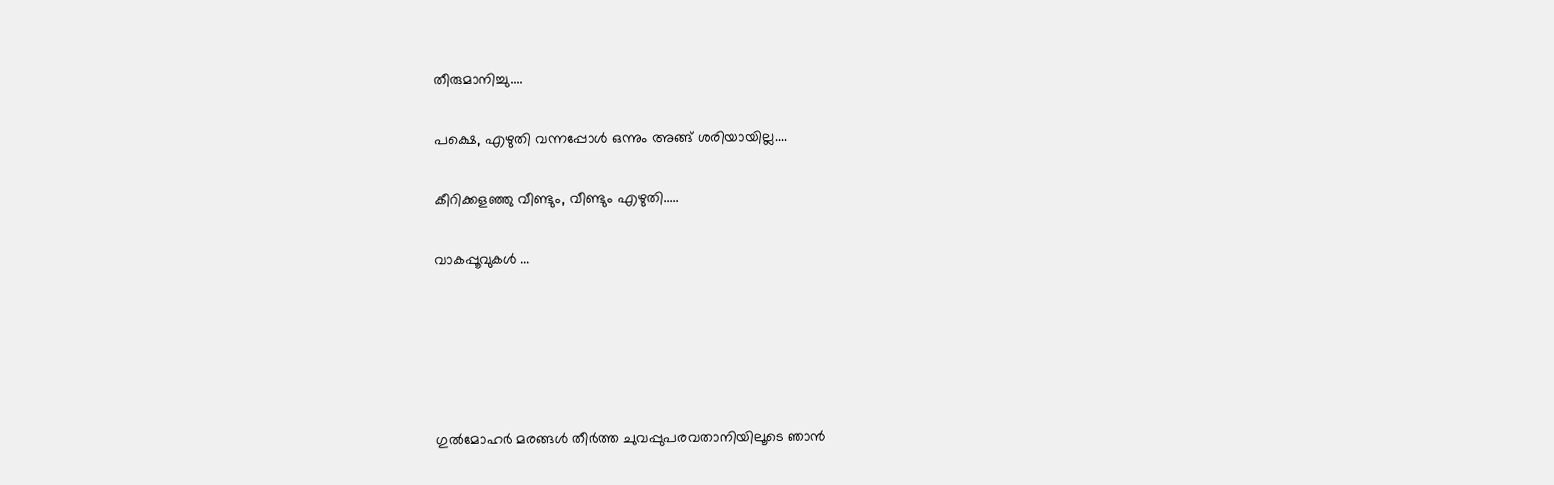തീരുമാനിച്ചു....

പക്ഷെ, എഴുതി വന്നപ്പോള്‍ ഒന്നും അങ്ങ് ശരിയായില്ല....

കീറിക്കളഞ്ഞു വീണ്ടും, വീണ്ടും എഴുതി.....

വാകപ്പൂവുകള്‍ ...





ഗുല്‍മോഹര്‍ മരങ്ങള്‍ തീര്‍ത്ത ചുവപ്പുപരവതാനിയിലൂടെ ഞാന്‍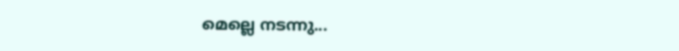മെല്ലെ നടന്നു...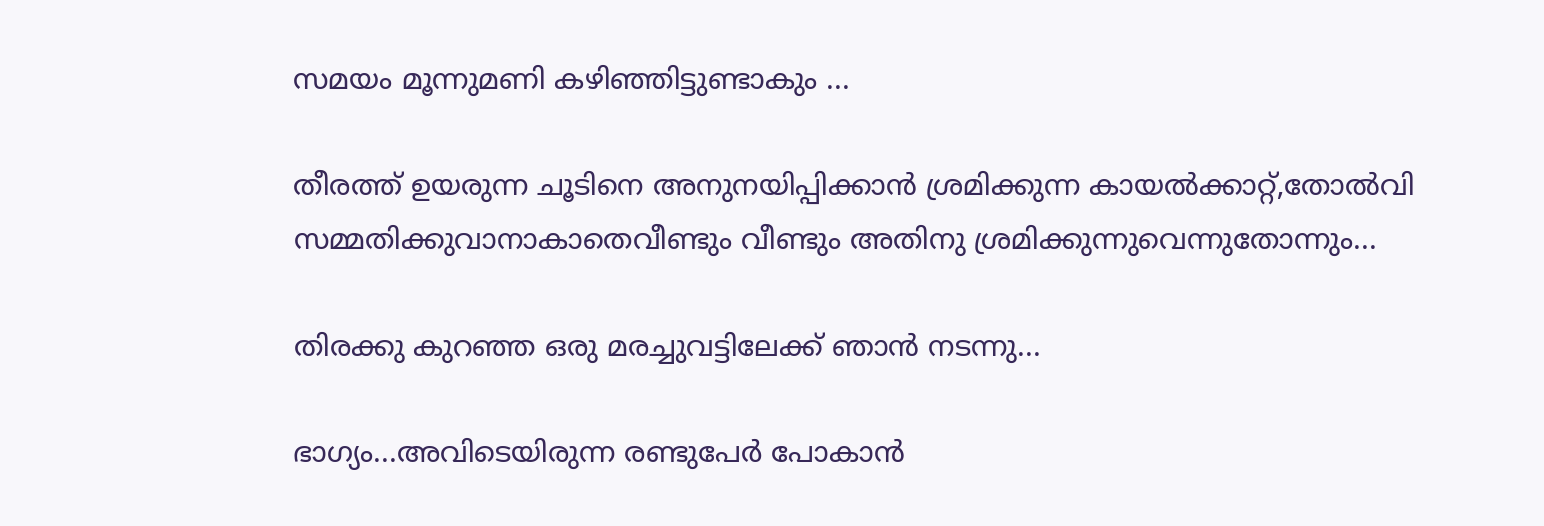സമയം മൂന്നുമണി കഴിഞ്ഞിട്ടുണ്ടാകും ...

തീരത്ത് ഉയരുന്ന ചൂടിനെ അനുനയിപ്പിക്കാന്‍ ശ്രമിക്കുന്ന കായല്‍ക്കാറ്റ്,തോല്‍വി സമ്മതിക്കുവാനാകാതെവീണ്ടും വീണ്ടും അതിനു ശ്രമിക്കുന്നുവെന്നുതോന്നും...

തിരക്കു കുറഞ്ഞ ഒരു മരച്ചുവട്ടിലേക്ക് ഞാന്‍ നടന്നു...

ഭാഗ്യം...അവിടെയിരുന്ന രണ്ടുപേര്‍ പോകാന്‍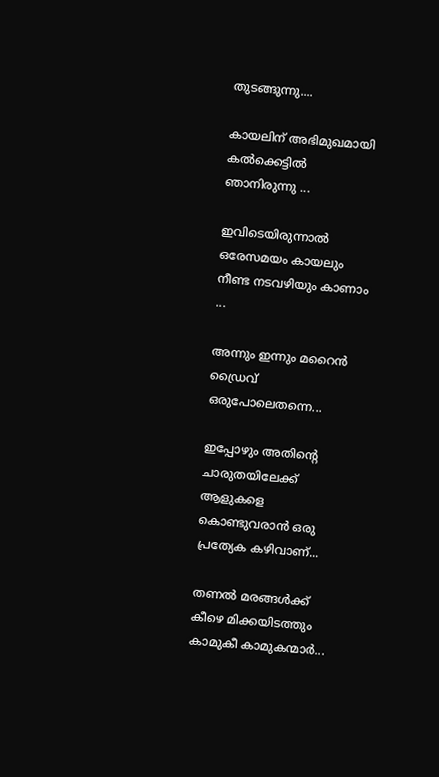തുടങ്ങുന്നു....

കായലിന് അഭിമുഖമായി കല്‍ക്കെട്ടില്‍ ഞാനിരുന്നു ...

ഇവിടെയിരുന്നാല്‍ ഒരേസമയം കായലും നീണ്ട നടവഴിയും കാണാം ...

അന്നും ഇന്നും മറൈന്‍ ഡ്രൈവ് ഒരുപോലെതന്നെ...

ഇപ്പോഴും അതിന്‍റെ ചാരുതയിലേക്ക് ആളുകളെ കൊണ്ടുവരാന്‍ ഒരു പ്രത്യേക കഴിവാണ്...

തണല്‍ മരങ്ങള്‍ക്ക് കീഴെ മിക്കയിടത്തും കാമുകീ കാമുകന്മാര്‍...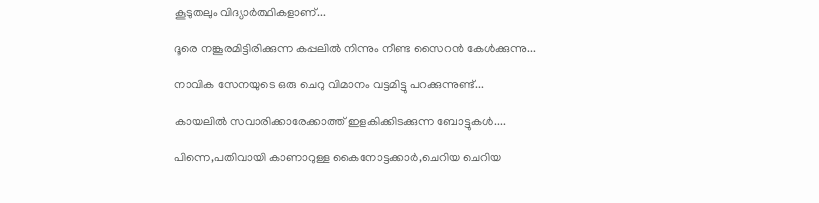കൂടുതലും വിദ്യാര്‍ത്ഥികളാണ്...

ദൂരെ നങ്കൂരമിട്ടിരിക്കുന്ന കപ്പലില്‍ നിന്നും നീണ്ട സൈറന്‍ കേള്‍ക്കുന്നു...

നാവിക സേനയുടെ ഒരു ചെറു വിമാനം വട്ടമിട്ടു പറക്കുന്നുണ്ട്...

കായലില്‍ സവാരിക്കാരേക്കാത്ത് ഇളകിക്കിടക്കുന്ന ബോട്ടുകള്‍....

പിന്നെ,പതിവായി കാണാറുള്ള കൈനോട്ടക്കാര്‍,ചെറിയ ചെറിയ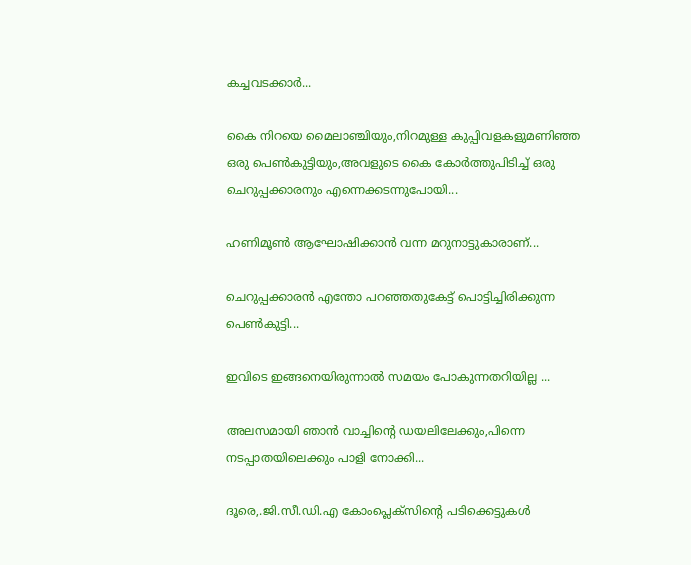കച്ചവടക്കാര്‍...

കൈ നിറയെ മൈലാഞ്ചിയും,നിറമുള്ള കുപ്പിവളകളുമണിഞ്ഞ  ഒരു പെണ്‍കുട്ടിയും,അവളുടെ കൈ കോര്‍ത്തുപിടിച്ച് ഒരു ചെറുപ്പക്കാരനും എന്നെക്കടന്നുപോയി...

ഹണിമൂണ്‍ ആഘോഷിക്കാന്‍ വന്ന മറുനാട്ടുകാരാണ്...

ചെറുപ്പക്കാരന്‍ എന്തോ പറഞ്ഞതുകേട്ട്‌ പൊട്ടിച്ചിരിക്കുന്ന പെണ്‍കുട്ടി...

ഇവിടെ ഇങ്ങനെയിരുന്നാല്‍ സമയം പോകുന്നതറിയില്ല ...

അലസമായി ഞാന്‍ വാച്ചിന്‍റെ ഡയലിലേക്കും,പിന്നെ നടപ്പാതയിലെക്കും പാളി നോക്കി...

ദൂരെ,.ജി.സീ.ഡി.എ കോംപ്ലെക്സിന്‍റെ പടിക്കെട്ടുകള്‍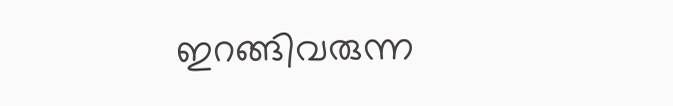ഇറങ്ങിവരുന്ന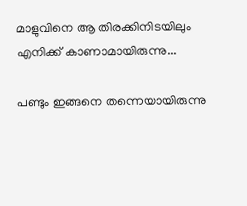മാളുവിനെ ആ തിരക്കിനിടയിലും എനിക്ക് കാണാമായിരുന്നു...

പണ്ടും ഇങ്ങനെ തന്നെയായിരുന്നു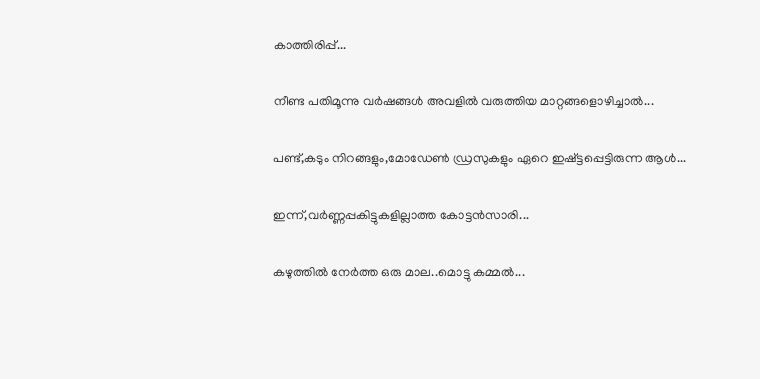കാത്തിരിപ്പ്‌...

നീണ്ട പതിമൂന്നു വര്‍ഷങ്ങള്‍ അവളില്‍ വരുത്തിയ മാറ്റങ്ങളൊഴിച്ചാല്‍...

പണ്ട്,കടും നിറങ്ങളും,മോഡേണ്‍ ഡ്രസുകളും ഏറെ ഇഷ്ട്ടപ്പെട്ടിരുന്ന ആള്‍...

ഇന്ന്,വര്‍ണ്ണപ്പകിട്ടുകളില്ലാത്ത കോട്ടന്‍സാരി...

കഴുത്തില്‍ നേര്‍ത്ത ഒരു മാല..മൊട്ടു കമ്മല്‍...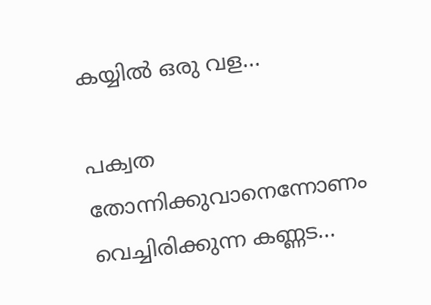കയ്യില്‍ ഒരു വള...

പക്വത തോന്നിക്കുവാനെന്നോണം വെച്ചിരിക്കുന്ന കണ്ണട...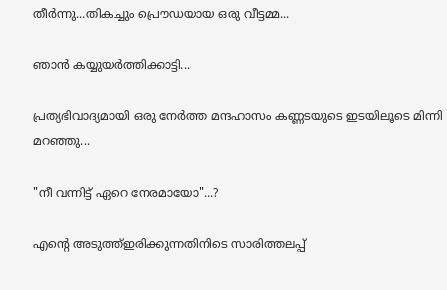തീര്‍ന്നു...തികച്ചും പ്രൌഡയായ ഒരു വീട്ടമ്മ...

ഞാന്‍ കയ്യുയര്‍ത്തിക്കാട്ടി...

പ്രത്യഭിവാദ്യമായി ഒരു നേര്‍ത്ത മന്ദഹാസം കണ്ണടയുടെ ഇടയിലൂടെ മിന്നി മറഞ്ഞു...

"നീ വന്നിട്ട് ഏറെ നേരമായോ"...?

എന്‍റെ അടുത്ത്‌ഇരിക്കുന്നതിനിടെ സാരിത്തലപ്പ്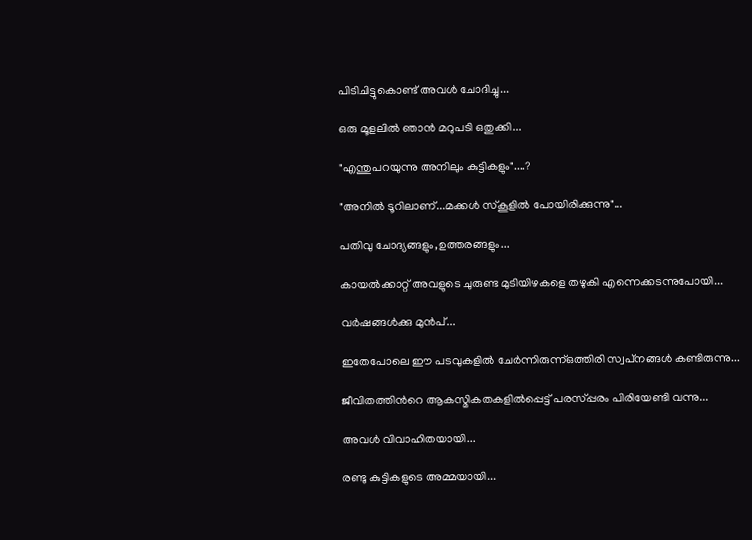പിടിചിട്ടുകൊണ്ട് അവള്‍ ചോദിച്ചു...

ഒരു മൂളലില്‍ ഞാന്‍ മറുപടി ഒതുക്കി...

"എന്തുപറയുന്നു അനിലും കുട്ടികളും"....?

"അനില്‍ ടൂറിലാണ്...മക്കള്‍ സ്കൂളില്‍ പോയിരിക്കുന്നു"...

പതിവു ചോദ്യങ്ങളും,ഉത്തരങ്ങളും...

കായല്‍ക്കാറ്റ് അവളുടെ ചുരുണ്ട മുടിയിഴകളെ തഴുകി എന്നെക്കടന്നുപോയി...

വര്‍ഷങ്ങള്‍ക്കു മുന്‍പ്...

ഇതേപോലെ ഈ പടവുകളില്‍ ചേര്‍ന്നിരുന്ന്ഒത്തിരി സ്വപ്‌നങ്ങള്‍ കണ്ടിരുന്നു...

ജീവിതത്തിന്‍റെ ആകസ്മികതകളില്‍പ്പെട്ട് പരസ്പ്പരം പിരിയേണ്ടി വന്നു...

അവള്‍ വിവാഹിതയായി...

രണ്ടു കുട്ടികളുടെ അമ്മയായി...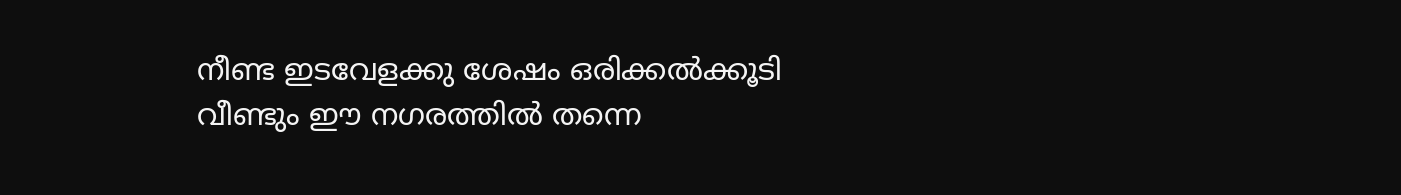നീണ്ട ഇടവേളക്കു ശേഷം ഒരിക്കല്‍ക്കൂടി വീണ്ടും ഈ നഗരത്തില്‍ തന്നെ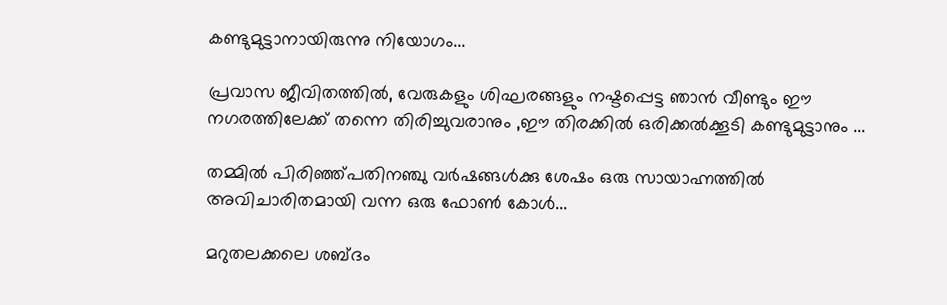കണ്ടുമുട്ടാനായിരുന്നു നിയോഗം...

പ്രവാസ ജീവിതത്തില്‍, വേരുകളും ശിഘരങ്ങളും നഷ്ടപ്പെട്ട ഞാന്‍ വീണ്ടും ഈ നഗരത്തിലേക്ക് തന്നെ തിരിച്ചുവരാനും ,ഈ തിരക്കില്‍ ഒരിക്കല്‍ക്കൂടി കണ്ടുമുട്ടാനും ...

തമ്മില്‍ പിരിഞ്ഞ്പതിനഞ്ചു വര്‍ഷങ്ങള്‍ക്കു ശേഷം ഒരു സായാഹ്നത്തില്‍ അവിചാരിതമായി വന്ന ഒരു ഫോണ്‍ കോള്‍...

മറുതലക്കലെ ശബ്ദം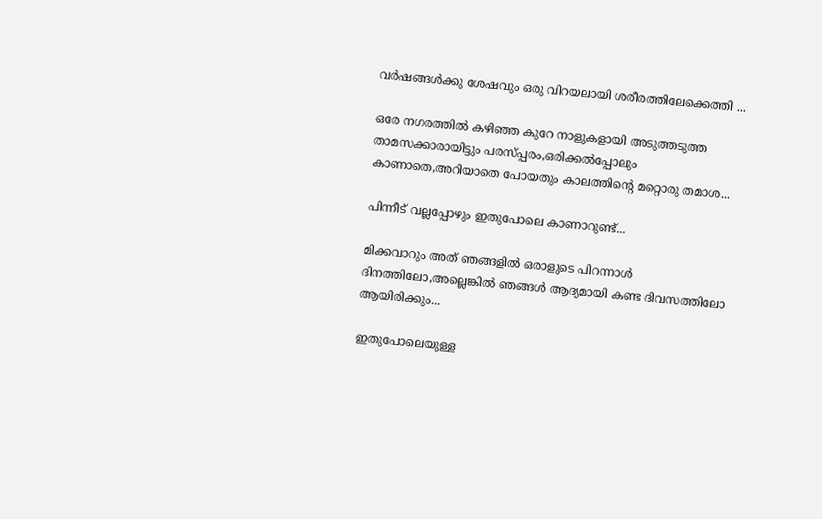വര്‍ഷങ്ങള്‍ക്കു ശേഷവും ഒരു വിറയലായി ശരീരത്തിലേക്കെത്തി ...

ഒരേ നഗരത്തില്‍ കഴിഞ്ഞ കുറേ നാളുകളായി അടുത്തടുത്ത താമസക്കാരായിട്ടും പരസ്പ്പരം,ഒരിക്കല്‍പ്പോലും കാണാതെ,അറിയാതെ പോയതും കാലത്തിന്‍റെ മറ്റൊരു തമാശ...

പിന്നീട് വല്ലപ്പോഴും ഇതുപോലെ കാണാറുണ്ട്...

മിക്കവാറും അത് ഞങ്ങളില്‍ ഒരാളുടെ പിറന്നാള്‍ ദിനത്തിലോ,അല്ലെങ്കില്‍ ഞങ്ങള്‍ ആദ്യമായി കണ്ട ദിവസത്തിലോ ആയിരിക്കും...

ഇതുപോലെയുള്ള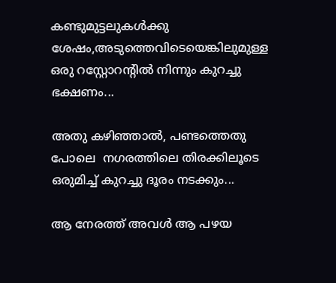കണ്ടുമുട്ടലുകള്‍ക്കു ശേഷം,അടുത്തെവിടെയെങ്കിലുമുള്ള ഒരു റസ്റ്റോറന്റില്‍ നിന്നും കുറച്ചു ഭക്ഷണം...

അതു കഴിഞ്ഞാല്‍, പണ്ടത്തെതു പോലെ  നഗരത്തിലെ തിരക്കിലൂടെ ഒരുമിച്ച് കുറച്ചു ദൂരം നടക്കും...

ആ നേരത്ത് അവള്‍ ആ പഴയ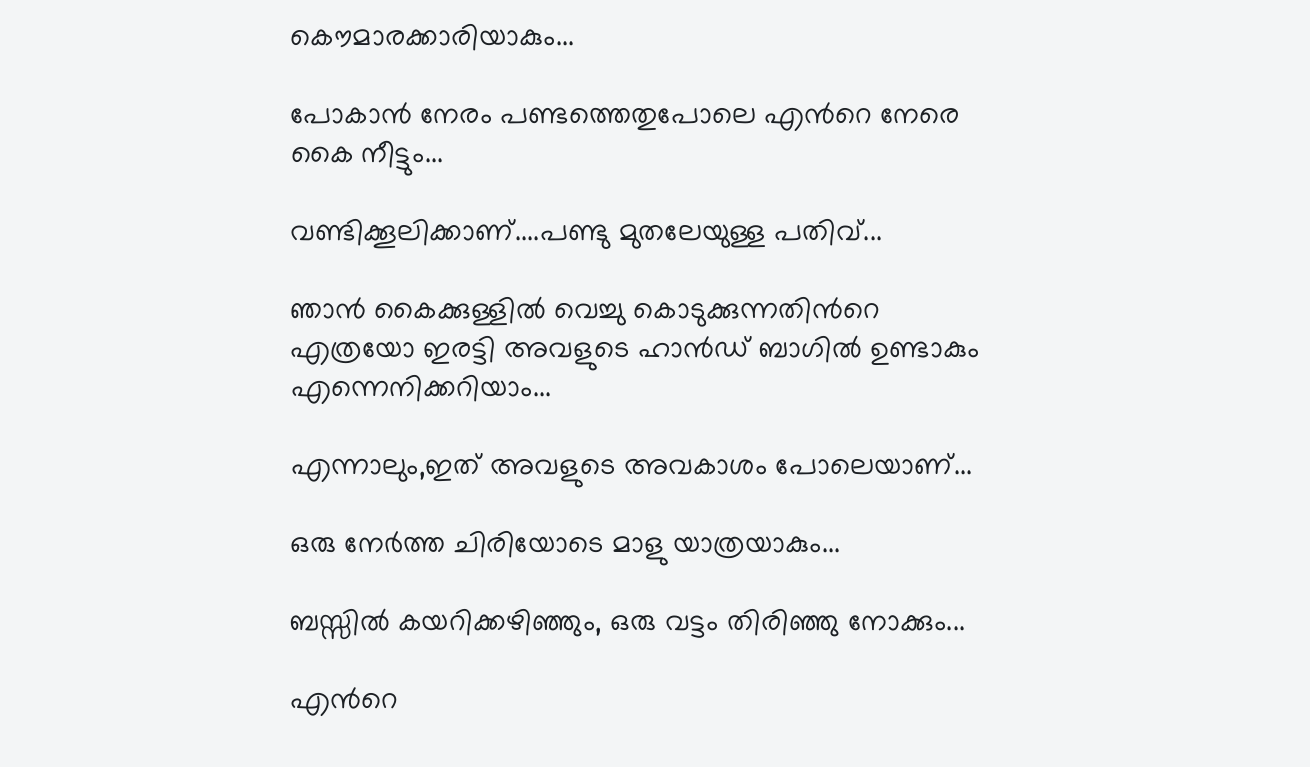കൌമാരക്കാരിയാകും...

പോകാന്‍ നേരം പണ്ടത്തെതുപോലെ എന്‍റെ നേരെ കൈ നീട്ടും...

വണ്ടിക്കൂലിക്കാണ്....പണ്ടു മുതലേയുള്ള പതിവ്...

ഞാന്‍ കൈക്കുള്ളില്‍ വെച്ചു കൊടുക്കുന്നതിന്‍റെ എത്രയോ ഇരട്ടി അവളുടെ ഹാന്‍ഡ്‌ ബാഗില്‍ ഉണ്ടാകും എന്നെനിക്കറിയാം...

എന്നാലും,ഇത് അവളുടെ അവകാശം പോലെയാണ്...

ഒരു നേര്‍ത്ത ചിരിയോടെ മാളു യാത്രയാകും...

ബസ്സില്‍ കയറിക്കഴിഞ്ഞും, ഒരു വട്ടം തിരിഞ്ഞു നോക്കും...

എന്‍റെ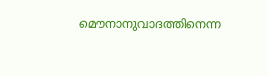മൌനാനുവാദത്തിനെന്ന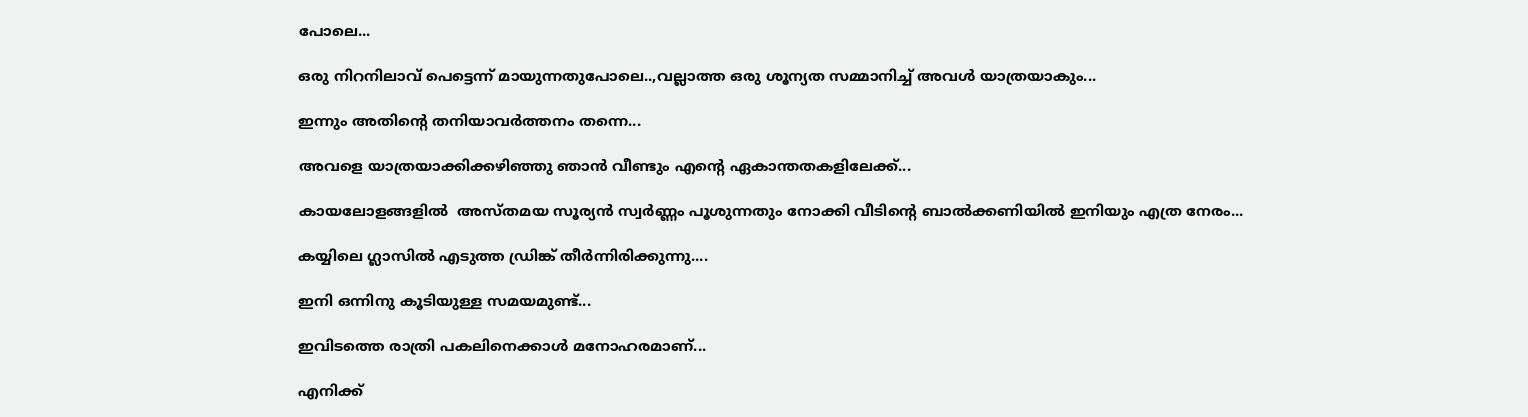പോലെ...

ഒരു നിറനിലാവ് പെട്ടെന്ന് മായുന്നതുപോലെ..,വല്ലാത്ത ഒരു ശൂന്യത സമ്മാനിച്ച്‌ അവള്‍ യാത്രയാകും...

ഇന്നും അതിന്‍റെ തനിയാവര്‍ത്തനം തന്നെ...

അവളെ യാത്രയാക്കിക്കഴിഞ്ഞു ഞാന്‍ വീണ്ടും എന്‍റെ ഏകാന്തതകളിലേക്ക്...

കായലോളങ്ങളില്‍  അസ്തമയ സൂര്യന്‍ സ്വര്‍ണ്ണം പൂശുന്നതും നോക്കി വീടിന്‍റെ ബാല്‍ക്കണിയില്‍ ഇനിയും എത്ര നേരം...

കയ്യിലെ ഗ്ലാസില്‍ എടുത്ത ഡ്രിങ്ക് തീര്‍ന്നിരിക്കുന്നു....

ഇനി ഒന്നിനു കൂടിയുള്ള സമയമുണ്ട്...

ഇവിടത്തെ രാത്രി പകലിനെക്കാള്‍ മനോഹരമാണ്...

എനിക്ക്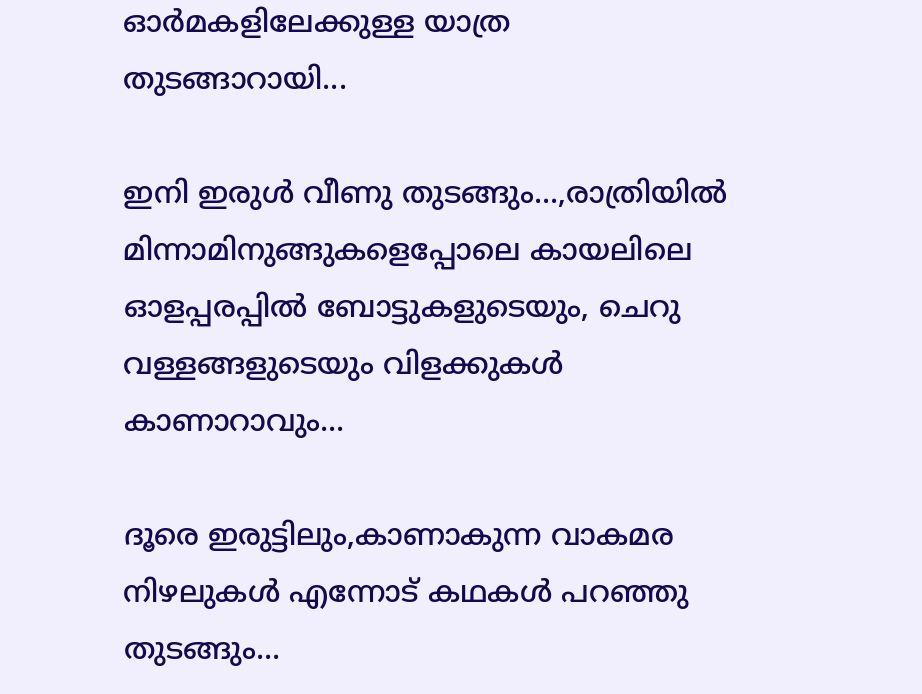ഓര്‍മകളിലേക്കുള്ള യാത്ര തുടങ്ങാറായി...

ഇനി ഇരുള്‍ വീണു തുടങ്ങും...,രാത്രിയില്‍ മിന്നാമിനുങ്ങുകളെപ്പോലെ കായലിലെ ഓളപ്പരപ്പില്‍ ബോട്ടുകളുടെയും, ചെറു വള്ളങ്ങളുടെയും വിളക്കുകള്‍ കാണാറാവും...

ദൂരെ ഇരുട്ടിലും,കാണാകുന്ന വാകമര നിഴലുകള്‍ എന്നോട് കഥകള്‍ പറഞ്ഞു തുടങ്ങും...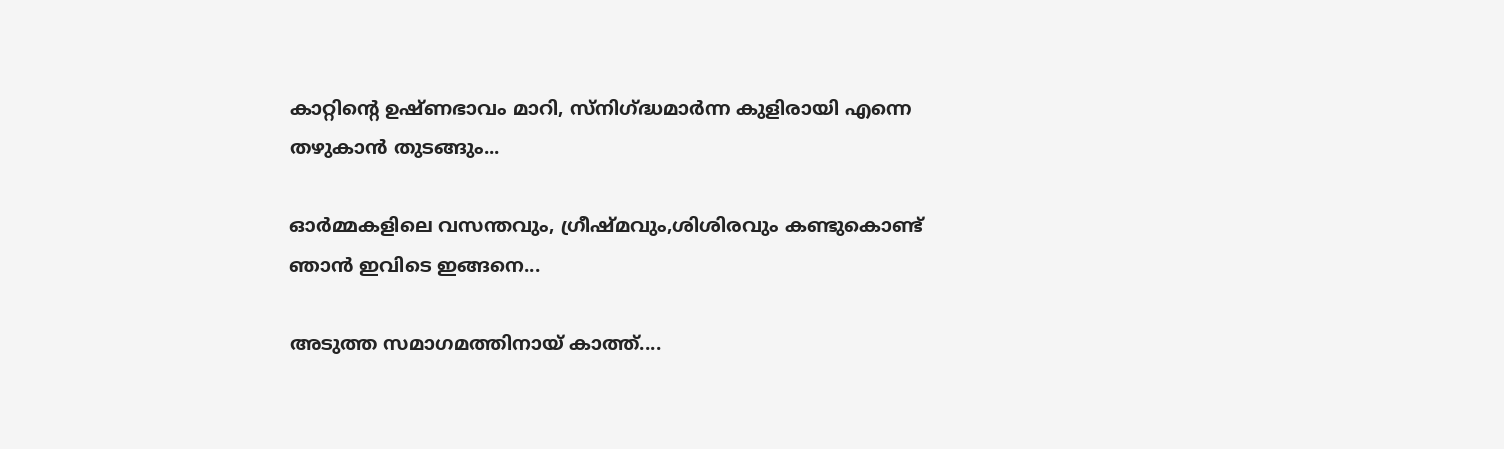കാറ്റിന്‍റെ ഉഷ്ണഭാവം മാറി, സ്നിഗ്ദ്ധമാര്‍ന്ന കുളിരായി എന്നെ തഴുകാന്‍ തുടങ്ങും...

ഓര്‍മ്മകളിലെ വസന്തവും, ഗ്രീഷ്മവും,ശിശിരവും കണ്ടുകൊണ്ട് ഞാന്‍ ഇവിടെ ഇങ്ങനെ...

അടുത്ത സമാഗമത്തിനായ് കാത്ത്....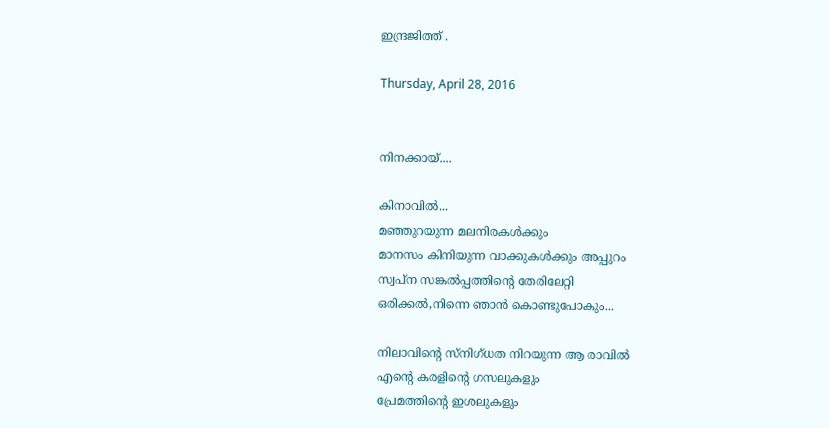ഇന്ദ്രജിത്ത് .

Thursday, April 28, 2016


നിനക്കായ്‌....

കിനാവില്‍...
മഞ്ഞുറയുന്ന മലനിരകള്‍ക്കും
മാനസം കിനിയുന്ന വാക്കുകള്‍ക്കും അപ്പുറം
സ്വപ്ന സങ്കല്‍പ്പത്തിന്‍റെ തേരിലേറ്റി
ഒരിക്കല്‍,നിന്നെ ഞാന്‍ കൊണ്ടുപോകും...

നിലാവിന്‍റെ സ്നിഗ്ധത നിറയുന്ന ആ രാവില്‍
എന്‍റെ കരളിന്‍റെ ഗസലുകളും
പ്രേമത്തിന്‍റെ ഇശലുകളും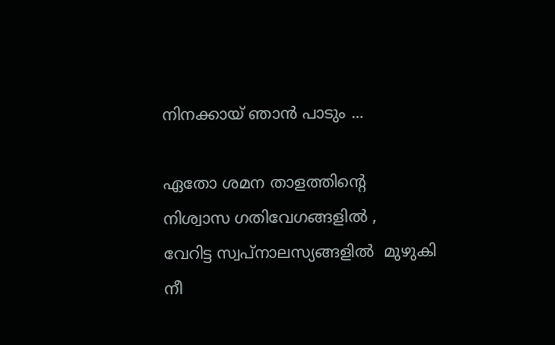നിനക്കായ്‌ ഞാന്‍ പാടും ...

ഏതോ ശമന താളത്തിന്‍റെ
നിശ്വാസ ഗതിവേഗങ്ങളില്‍ ,
വേറിട്ട സ്വപ്നാലസ്യങ്ങളില്‍  മുഴുകി
നീ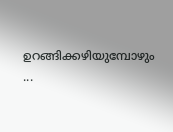ഉറങ്ങിക്കഴിയുമ്പോഴും ...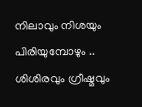നിലാവും നിശയും പിരിയുമ്പോഴും ..
ശിശിരവും ഗ്രീഷ്മവും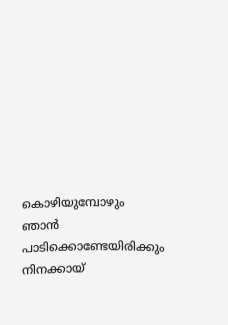കൊഴിയുമ്പോഴും
ഞാന്‍ പാടിക്കൊണ്ടേയിരിക്കും
നിനക്കായ്‌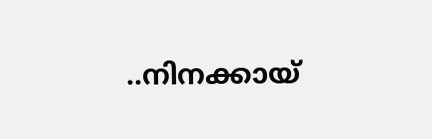..നിനക്കായ്‌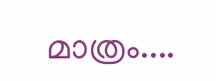മാത്രം....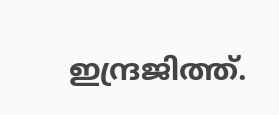ഇന്ദ്രജിത്ത്.